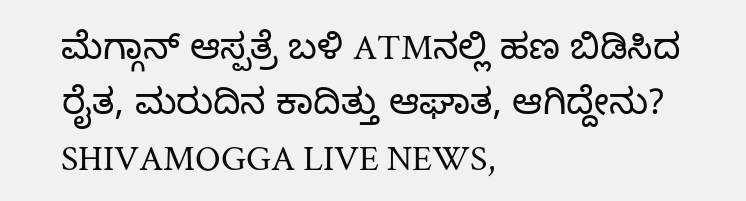ಮೆಗ್ಗಾನ್ ಆಸ್ಪತ್ರೆ ಬಳಿ ATMನಲ್ಲಿ ಹಣ ಬಿಡಿಸಿದ ರೈತ, ಮರುದಿನ ಕಾದಿತ್ತು ಆಘಾತ, ಆಗಿದ್ದೇನು?
SHIVAMOGGA LIVE NEWS,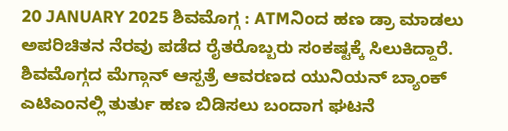20 JANUARY 2025 ಶಿವಮೊಗ್ಗ : ATMನಿಂದ ಹಣ ಡ್ರಾ ಮಾಡಲು ಅಪರಿಚಿತನ ನೆರವು ಪಡೆದ ರೈತರೊಬ್ಬರು ಸಂಕಷ್ಟಕ್ಕೆ ಸಿಲುಕಿದ್ದಾರೆ. ಶಿವಮೊಗ್ಗದ ಮೆಗ್ಗಾನ್ ಆಸ್ಪತ್ರೆ ಆವರಣದ ಯುನಿಯನ್ ಬ್ಯಾಂಕ್ ಎಟಿಎಂನಲ್ಲಿ ತುರ್ತು ಹಣ ಬಿಡಿಸಲು ಬಂದಾಗ ಘಟನೆ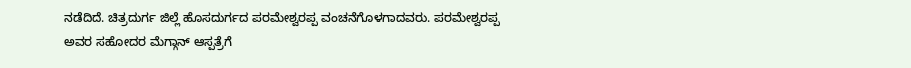ನಡೆದಿದೆ. ಚಿತ್ರದುರ್ಗ ಜಿಲ್ಲೆ ಹೊಸದುರ್ಗದ ಪರಮೇಶ್ವರಪ್ಪ ವಂಚನೆಗೊಳಗಾದವರು. ಪರಮೇಶ್ವರಪ್ಪ ಅವರ ಸಹೋದರ ಮೆಗ್ಗಾನ್ ಆಸ್ಪತ್ರೆಗೆ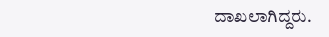ದಾಖಲಾಗಿದ್ದರು.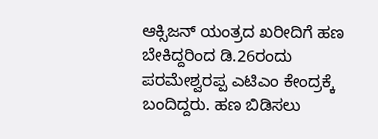ಆಕ್ಸಿಜನ್ ಯಂತ್ರದ ಖರೀದಿಗೆ ಹಣ ಬೇಕಿದ್ದರಿಂದ ಡಿ.26ರಂದು ಪರಮೇಶ್ವರಪ್ಪ ಎಟಿಎಂ ಕೇಂದ್ರಕ್ಕೆ ಬಂದಿದ್ದರು. ಹಣ ಬಿಡಿಸಲು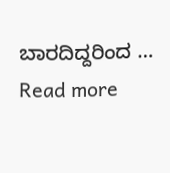ಬಾರದಿದ್ದರಿಂದ … Read more